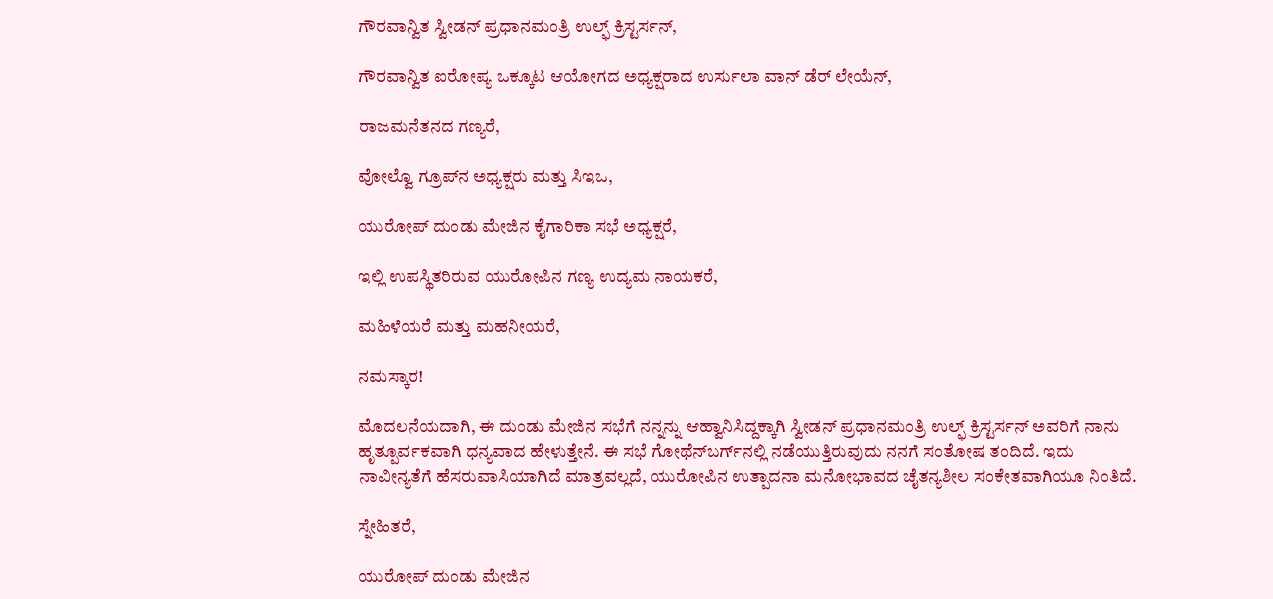ಗೌರವಾನ್ವಿತ ಸ್ವೀಡನ್ ಪ್ರಧಾನಮಂತ್ರಿ ಉಲ್ಫ್ ಕ್ರಿಸ್ಟರ್ಸನ್,

ಗೌರವಾನ್ವಿತ ಐರೋಪ್ಯ ಒಕ್ಕೂಟ ಆಯೋಗದ ಅಧ್ಯಕ್ಷರಾದ ಉರ್ಸುಲಾ ವಾನ್ ಡೆರ್ ಲೇಯೆನ್,

ರಾಜಮನೆತನದ ಗಣ್ಯರೆ,

ವೋಲ್ವೊ ಗ್ರೂಪ್‌ನ ಅಧ್ಯಕ್ಷರು ಮತ್ತು ಸಿಇಒ,

ಯುರೋಪ್ ದುಂಡು ಮೇಜಿನ ಕೈಗಾರಿಕಾ ಸಭೆ ಅಧ್ಯಕ್ಷರೆ,

ಇಲ್ಲಿ ಉಪಸ್ಥಿತರಿರುವ ಯುರೋಪಿನ ಗಣ್ಯ ಉದ್ಯಮ ನಾಯಕರೆ,

ಮಹಿಳೆಯರೆ ಮತ್ತು ಮಹನೀಯರೆ,

ನಮಸ್ಕಾರ!

ಮೊದಲನೆಯದಾಗಿ, ಈ ದುಂಡು ಮೇಜಿನ ಸಭೆಗೆ ನನ್ನನ್ನು ಆಹ್ವಾನಿಸಿದ್ದಕ್ಕಾಗಿ ಸ್ವೀಡನ್ ಪ್ರಧಾನಮಂತ್ರಿ ಉಲ್ಫ್ ಕ್ರಿಸ್ಟರ್ಸನ್ ಅವರಿಗೆ ನಾನು ಹೃತ್ಪೂರ್ವಕವಾಗಿ ಧನ್ಯವಾದ ಹೇಳುತ್ತೇನೆ. ಈ ಸಭೆ ಗೋಥೆನ್‌ಬರ್ಗ್‌ನಲ್ಲಿ ನಡೆಯುತ್ತಿರುವುದು ನನಗೆ ಸಂತೋಷ ತಂದಿದೆ. ಇದು ನಾವೀನ್ಯತೆಗೆ ಹೆಸರುವಾಸಿಯಾಗಿದೆ ಮಾತ್ರವಲ್ಲದೆ, ಯುರೋಪಿನ ಉತ್ಪಾದನಾ ಮನೋಭಾವದ ಚೈತನ್ಯಶೀಲ ಸಂಕೇತವಾಗಿಯೂ ನಿಂತಿದೆ.

ಸ್ನೇಹಿತರೆ,

ಯುರೋಪ್ ದುಂಡು ಮೇಜಿನ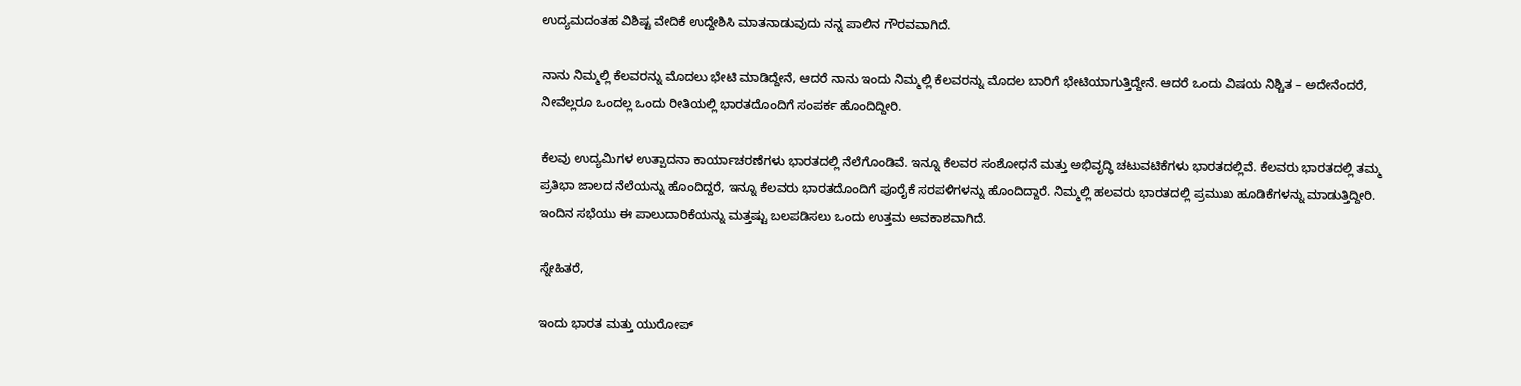ಉದ್ಯಮದಂತಹ ವಿಶಿಷ್ಟ ವೇದಿಕೆ ಉದ್ದೇಶಿಸಿ ಮಾತನಾಡುವುದು ನನ್ನ ಪಾಲಿನ ಗೌರವವಾಗಿದೆ.

ನಾನು ನಿಮ್ಮಲ್ಲಿ ಕೆಲವರನ್ನು ಮೊದಲು ಭೇಟಿ ಮಾಡಿದ್ದೇನೆ, ಆದರೆ ನಾನು ಇಂದು ನಿಮ್ಮಲ್ಲಿ ಕೆಲವರನ್ನು ಮೊದಲ ಬಾರಿಗೆ ಭೇಟಿಯಾಗುತ್ತಿದ್ದೇನೆ. ಆದರೆ ಒಂದು ವಿಷಯ ನಿಶ್ಚಿತ – ಅದೇನೆಂದರೆ, ನೀವೆಲ್ಲರೂ ಒಂದಲ್ಲ ಒಂದು ರೀತಿಯಲ್ಲಿ ಭಾರತದೊಂದಿಗೆ ಸಂಪರ್ಕ ಹೊಂದಿದ್ದೀರಿ.

ಕೆಲವು ಉದ್ಯಮಿಗಳ ಉತ್ಪಾದನಾ ಕಾರ್ಯಾಚರಣೆಗಳು ಭಾರತದಲ್ಲಿ ನೆಲೆಗೊಂಡಿವೆ. ಇನ್ನೂ ಕೆಲವರ ಸಂಶೋಧನೆ ಮತ್ತು ಅಭಿವೃದ್ಧಿ ಚಟುವಟಿಕೆಗಳು ಭಾರತದಲ್ಲಿವೆ. ಕೆಲವರು ಭಾರತದಲ್ಲಿ ತಮ್ಮ ಪ್ರತಿಭಾ ಜಾಲದ ನೆಲೆಯನ್ನು ಹೊಂದಿದ್ದರೆ, ಇನ್ನೂ ಕೆಲವರು ಭಾರತದೊಂದಿಗೆ ಪೂರೈಕೆ ಸರಪಳಿಗಳನ್ನು ಹೊಂದಿದ್ದಾರೆ. ನಿಮ್ಮಲ್ಲಿ ಹಲವರು ಭಾರತದಲ್ಲಿ ಪ್ರಮುಖ ಹೂಡಿಕೆಗಳನ್ನು ಮಾಡುತ್ತಿದ್ದೀರಿ. ಇಂದಿನ ಸಭೆಯು ಈ ಪಾಲುದಾರಿಕೆಯನ್ನು ಮತ್ತಷ್ಟು ಬಲಪಡಿಸಲು ಒಂದು ಉತ್ತಮ ಅವಕಾಶವಾಗಿದೆ.

ಸ್ನೇಹಿತರೆ,

ಇಂದು ಭಾರತ ಮತ್ತು ಯುರೋಪ್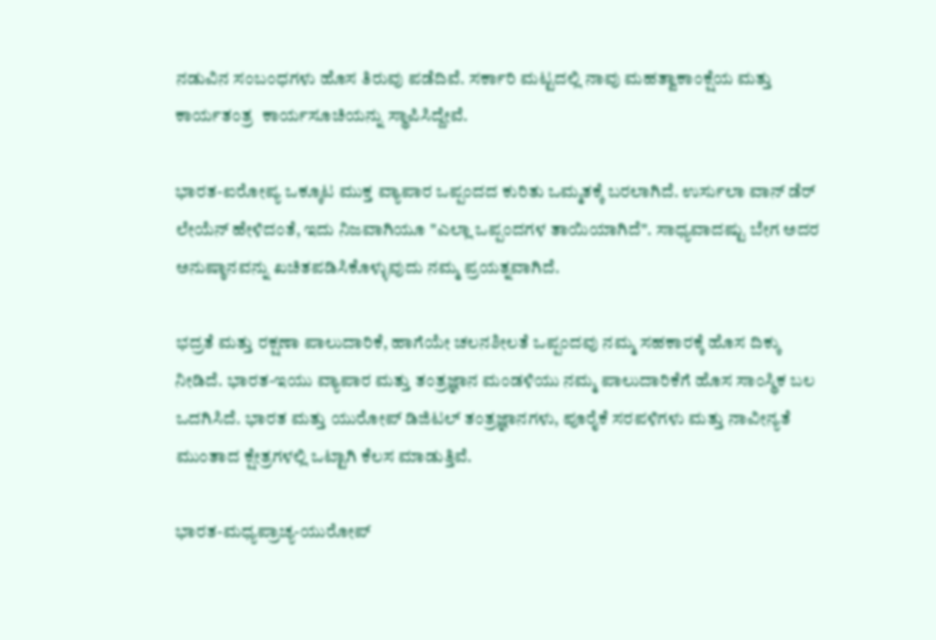ನಡುವಿನ ಸಂಬಂಧಗಳು ಹೊಸ ತಿರುವು ಪಡೆದಿವೆ. ಸರ್ಕಾರಿ ಮಟ್ಟದಲ್ಲಿ ನಾವು ಮಹತ್ವಾಕಾಂಕ್ಷೆಯ ಮತ್ತು ಕಾರ್ಯತಂತ್ರ  ಕಾರ್ಯಸೂಚಿಯನ್ನು ಸ್ಥಾಪಿಸಿದ್ದೇವೆ.

ಭಾರತ-ಐರೋಪ್ಯ ಒಕ್ಕೂಟ ಮುಕ್ತ ವ್ಯಾಪಾರ ಒಪ್ಪಂದದ ಕುರಿತು ಒಮ್ಮತಕ್ಕೆ ಬರಲಾಗಿದೆ. ಉರ್ಸುಲಾ ವಾನ್ ಡೆರ್ ಲೇಯೆನ್ ಹೇಳಿದಂತೆ, ಇದು ನಿಜವಾಗಿಯೂ "ಎಲ್ಲಾ ಒಪ್ಪಂದಗಳ ತಾಯಿಯಾಗಿದೆ". ಸಾಧ್ಯವಾದಷ್ಟು ಬೇಗ ಅದರ ಅನುಷ್ಠಾನವನ್ನು ಖಚಿತಪಡಿಸಿಕೊಳ್ಳುವುದು ನಮ್ಮ ಪ್ರಯತ್ನವಾಗಿದೆ.

ಭದ್ರತೆ ಮತ್ತು ರಕ್ಷಣಾ ಪಾಲುದಾರಿಕೆ, ಹಾಗೆಯೇ ಚಲನಶೀಲತೆ ಒಪ್ಪಂದವು ನಮ್ಮ ಸಹಕಾರಕ್ಕೆ ಹೊಸ ದಿಕ್ಕು ನೀಡಿದೆ. ಭಾರತ-ಇಯು ವ್ಯಾಪಾರ ಮತ್ತು ತಂತ್ರಜ್ಞಾನ ಮಂಡಳಿಯು ನಮ್ಮ ಪಾಲುದಾರಿಕೆಗೆ ಹೊಸ ಸಾಂಸ್ಥಿಕ ಬಲ ಒದಗಿಸಿದೆ. ಭಾರತ ಮತ್ತು ಯುರೋಪ್ ಡಿಜಿಟಲ್ ತಂತ್ರಜ್ಞಾನಗಳು, ಪೂರೈಕೆ ಸರಪಳಿಗಳು ಮತ್ತು ನಾವೀನ್ಯತೆ ಮುಂತಾದ ಕ್ಷೇತ್ರಗಳಲ್ಲಿ ಒಟ್ಟಾಗಿ ಕೆಲಸ ಮಾಡುತ್ತಿವೆ.

ಭಾರತ-ಮಧ್ಯಪ್ರಾಚ್ಯ-ಯುರೋಪ್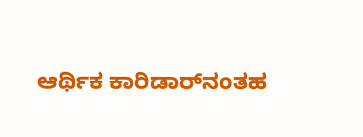ಆರ್ಥಿಕ ಕಾರಿಡಾರ್‌ನಂತಹ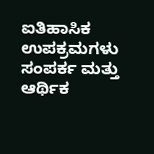ಐತಿಹಾಸಿಕ ಉಪಕ್ರಮಗಳು ಸಂಪರ್ಕ ಮತ್ತು ಆರ್ಥಿಕ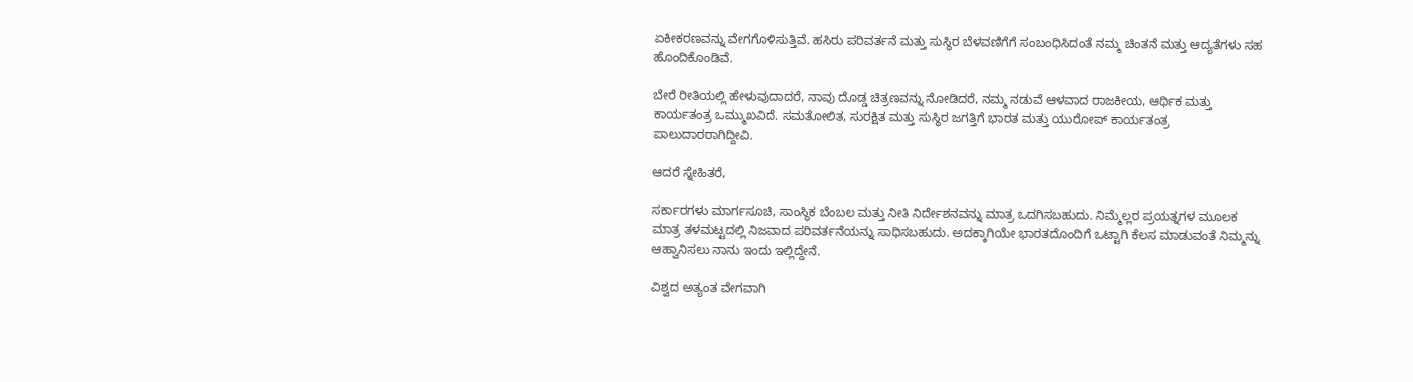ಏಕೀಕರಣವನ್ನು ವೇಗಗೊಳಿಸುತ್ತಿವೆ. ಹಸಿರು ಪರಿವರ್ತನೆ ಮತ್ತು ಸುಸ್ಥಿರ ಬೆಳವಣಿಗೆಗೆ ಸಂಬಂಧಿಸಿದಂತೆ ನಮ್ಮ ಚಿಂತನೆ ಮತ್ತು ಆದ್ಯತೆಗಳು ಸಹ ಹೊಂದಿಕೊಂಡಿವೆ.

ಬೇರೆ ರೀತಿಯಲ್ಲಿ ಹೇಳುವುದಾದರೆ, ನಾವು ದೊಡ್ಡ ಚಿತ್ರಣವನ್ನು ನೋಡಿದರೆ, ನಮ್ಮ ನಡುವೆ ಆಳವಾದ ರಾಜಕೀಯ, ಆರ್ಥಿಕ ಮತ್ತು ಕಾರ್ಯತಂತ್ರ ಒಮ್ಮುಖವಿದೆ. ಸಮತೋಲಿತ, ಸುರಕ್ಷಿತ ಮತ್ತು ಸುಸ್ಥಿರ ಜಗತ್ತಿಗೆ ಭಾರತ ಮತ್ತು ಯುರೋಪ್ ಕಾರ್ಯತಂತ್ರ ಪಾಲುದಾರರಾಗಿದ್ದೀವಿ.

ಆದರೆ ಸ್ನೇಹಿತರೆ,

ಸರ್ಕಾರಗಳು ಮಾರ್ಗಸೂಚಿ, ಸಾಂಸ್ಥಿಕ ಬೆಂಬಲ ಮತ್ತು ನೀತಿ ನಿರ್ದೇಶನವನ್ನು ಮಾತ್ರ ಒದಗಿಸಬಹುದು. ನಿಮ್ಮೆಲ್ಲರ ಪ್ರಯತ್ನಗಳ ಮೂಲಕ ಮಾತ್ರ ತಳಮಟ್ಟದಲ್ಲಿ ನಿಜವಾದ ಪರಿವರ್ತನೆಯನ್ನು ಸಾಧಿಸಬಹುದು. ಅದಕ್ಕಾಗಿಯೇ ಭಾರತದೊಂದಿಗೆ ಒಟ್ಟಾಗಿ ಕೆಲಸ ಮಾಡುವಂತೆ ನಿಮ್ಮನ್ನು ಆಹ್ವಾನಿಸಲು ನಾನು ಇಂದು ಇಲ್ಲಿದ್ದೇನೆ.

ವಿಶ್ವದ ಅತ್ಯಂತ ವೇಗವಾಗಿ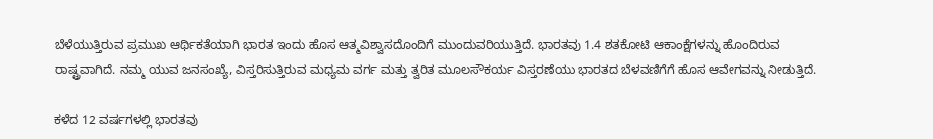ಬೆಳೆಯುತ್ತಿರುವ ಪ್ರಮುಖ ಆರ್ಥಿಕತೆಯಾಗಿ ಭಾರತ ಇಂದು ಹೊಸ ಆತ್ಮವಿಶ್ವಾಸದೊಂದಿಗೆ ಮುಂದುವರಿಯುತ್ತಿದೆ. ಭಾರತವು 1.4 ಶತಕೋಟಿ ಆಕಾಂಕ್ಷೆಗಳನ್ನು ಹೊಂದಿರುವ ರಾಷ್ಟ್ರವಾಗಿದೆ. ನಮ್ಮ ಯುವ ಜನಸಂಖ್ಯೆ, ವಿಸ್ತರಿಸುತ್ತಿರುವ ಮಧ್ಯಮ ವರ್ಗ ಮತ್ತು ತ್ವರಿತ ಮೂಲಸೌಕರ್ಯ ವಿಸ್ತರಣೆಯು ಭಾರತದ ಬೆಳವಣಿಗೆಗೆ ಹೊಸ ಆವೇಗವನ್ನು ನೀಡುತ್ತಿದೆ.

ಕಳೆದ 12 ವರ್ಷಗಳಲ್ಲಿ ಭಾರತವು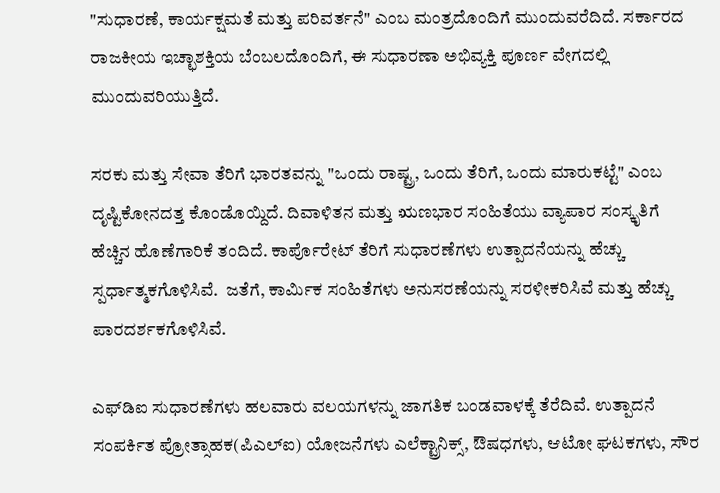"ಸುಧಾರಣೆ, ಕಾರ್ಯಕ್ಷಮತೆ ಮತ್ತು ಪರಿವರ್ತನೆ" ಎಂಬ ಮಂತ್ರದೊಂದಿಗೆ ಮುಂದುವರೆದಿದೆ. ಸರ್ಕಾರದ ರಾಜಕೀಯ ಇಚ್ಛಾಶಕ್ತಿಯ ಬೆಂಬಲದೊಂದಿಗೆ, ಈ ಸುಧಾರಣಾ ಅಭಿವ್ಯಕ್ತಿ ಪೂರ್ಣ ವೇಗದಲ್ಲಿ ಮುಂದುವರಿಯುತ್ತಿದೆ.

ಸರಕು ಮತ್ತು ಸೇವಾ ತೆರಿಗೆ ಭಾರತವನ್ನು "ಒಂದು ರಾಷ್ಟ್ರ, ಒಂದು ತೆರಿಗೆ, ಒಂದು ಮಾರುಕಟ್ಟೆ" ಎಂಬ ದೃಷ್ಟಿಕೋನದತ್ತ ಕೊಂಡೊಯ್ದಿದೆ. ದಿವಾಳಿತನ ಮತ್ತು ಋಣಭಾರ ಸಂಹಿತೆಯು ವ್ಯಾಪಾರ ಸಂಸ್ಕೃತಿಗೆ ಹೆಚ್ಚಿನ ಹೊಣೆಗಾರಿಕೆ ತಂದಿದೆ. ಕಾರ್ಪೊರೇಟ್ ತೆರಿಗೆ ಸುಧಾರಣೆಗಳು ಉತ್ಪಾದನೆಯನ್ನು ಹೆಚ್ಚು ಸ್ಪರ್ಧಾತ್ಮಕಗೊಳಿಸಿವೆ.  ಜತೆಗೆ, ಕಾರ್ಮಿಕ ಸಂಹಿತೆಗಳು ಅನುಸರಣೆಯನ್ನು ಸರಳೀಕರಿಸಿವೆ ಮತ್ತು ಹೆಚ್ಚು ಪಾರದರ್ಶಕಗೊಳಿಸಿವೆ.

ಎಫ್‌ಡಿಐ ಸುಧಾರಣೆಗಳು ಹಲವಾರು ವಲಯಗಳನ್ನು ಜಾಗತಿಕ ಬಂಡವಾಳಕ್ಕೆ ತೆರೆದಿವೆ. ಉತ್ಪಾದನೆ ಸಂಪರ್ಕಿತ ಪ್ರೋತ್ಸಾಹಕ(ಪಿಎಲ್‌ಐ) ಯೋಜನೆಗಳು ಎಲೆಕ್ಟ್ರಾನಿಕ್ಸ್, ಔಷಧಗಳು, ಆಟೋ ಘಟಕಗಳು, ಸೌರ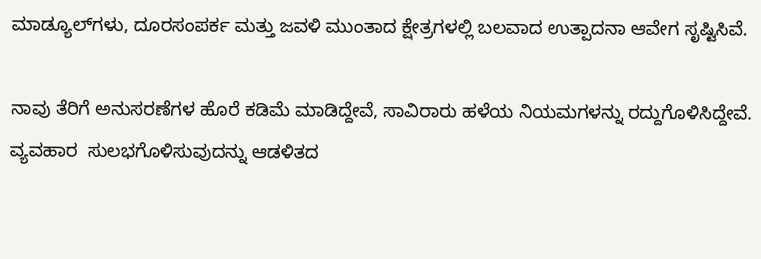ಮಾಡ್ಯೂಲ್‌ಗಳು, ದೂರಸಂಪರ್ಕ ಮತ್ತು ಜವಳಿ ಮುಂತಾದ ಕ್ಷೇತ್ರಗಳಲ್ಲಿ ಬಲವಾದ ಉತ್ಪಾದನಾ ಆವೇಗ ಸೃಷ್ಟಿಸಿವೆ.

ನಾವು ತೆರಿಗೆ ಅನುಸರಣೆಗಳ ಹೊರೆ ಕಡಿಮೆ ಮಾಡಿದ್ದೇವೆ, ಸಾವಿರಾರು ಹಳೆಯ ನಿಯಮಗಳನ್ನು ರದ್ದುಗೊಳಿಸಿದ್ದೇವೆ. ವ್ಯವಹಾರ  ಸುಲಭಗೊಳಿಸುವುದನ್ನು ಆಡಳಿತದ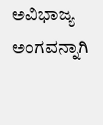ಅವಿಭಾಜ್ಯ ಅಂಗವನ್ನಾಗಿ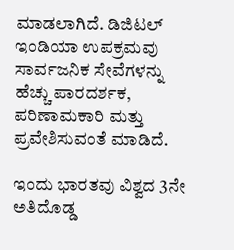ಮಾಡಲಾಗಿದೆ. ಡಿಜಿಟಲ್ ಇಂಡಿಯಾ ಉಪಕ್ರಮವು ಸಾರ್ವಜನಿಕ ಸೇವೆಗಳನ್ನು ಹೆಚ್ಚು ಪಾರದರ್ಶಕ, ಪರಿಣಾಮಕಾರಿ ಮತ್ತು ಪ್ರವೇಶಿಸುವಂತೆ ಮಾಡಿದೆ.

ಇಂದು ಭಾರತವು ವಿಶ್ವದ 3ನೇ ಅತಿದೊಡ್ಡ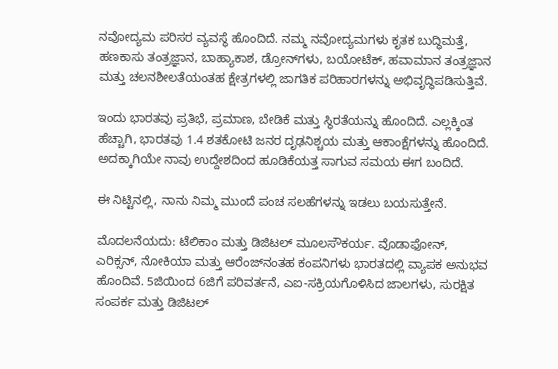ನವೋದ್ಯಮ ಪರಿಸರ ವ್ಯವಸ್ಥೆ ಹೊಂದಿದೆ. ನಮ್ಮ ನವೋದ್ಯಮಗಳು ಕೃತಕ ಬುದ್ಧಿಮತ್ತೆ, ಹಣಕಾಸು ತಂತ್ರಜ್ಞಾನ, ಬಾಹ್ಯಾಕಾಶ, ಡ್ರೋನ್‌ಗಳು, ಬಯೋಟೆಕ್, ಹವಾಮಾನ ತಂತ್ರಜ್ಞಾನ ಮತ್ತು ಚಲನಶೀಲತೆಯಂತಹ ಕ್ಷೇತ್ರಗಳಲ್ಲಿ ಜಾಗತಿಕ ಪರಿಹಾರಗಳನ್ನು ಅಭಿವೃದ್ಧಿಪಡಿಸುತ್ತಿವೆ.

ಇಂದು ಭಾರತವು ಪ್ರತಿಭೆ, ಪ್ರಮಾಣ, ಬೇಡಿಕೆ ಮತ್ತು ಸ್ಥಿರತೆಯನ್ನು ಹೊಂದಿದೆ. ಎಲ್ಲಕ್ಕಿಂತ ಹೆಚ್ಚಾಗಿ, ಭಾರತವು 1.4 ಶತಕೋಟಿ ಜನರ ದೃಢನಿಶ್ಚಯ ಮತ್ತು ಆಕಾಂಕ್ಷೆಗಳನ್ನು ಹೊಂದಿದೆ. ಅದಕ್ಕಾಗಿಯೇ ನಾವು ಉದ್ದೇಶದಿಂದ ಹೂಡಿಕೆಯತ್ತ ಸಾಗುವ ಸಮಯ ಈಗ ಬಂದಿದೆ.

ಈ ನಿಟ್ಟಿನಲ್ಲಿ, ನಾನು ನಿಮ್ಮ ಮುಂದೆ ಪಂಚ ಸಲಹೆಗಳನ್ನು ಇಡಲು ಬಯಸುತ್ತೇನೆ.

ಮೊದಲನೆಯದು: ಟೆಲಿಕಾಂ ಮತ್ತು ಡಿಜಿಟಲ್ ಮೂಲಸೌಕರ್ಯ. ವೊಡಾಫೋನ್, ಎರಿಕ್ಸನ್, ನೋಕಿಯಾ ಮತ್ತು ಆರೆಂಜ್‌ನಂತಹ ಕಂಪನಿಗಳು ಭಾರತದಲ್ಲಿ ವ್ಯಾಪಕ ಅನುಭವ ಹೊಂದಿವೆ. 5ಜಿಯಿಂದ 6ಜಿಗೆ ಪರಿವರ್ತನೆ, ಎಐ-ಸಕ್ರಿಯಗೊಳಿಸಿದ ಜಾಲಗಳು, ಸುರಕ್ಷಿತ ಸಂಪರ್ಕ ಮತ್ತು ಡಿಜಿಟಲ್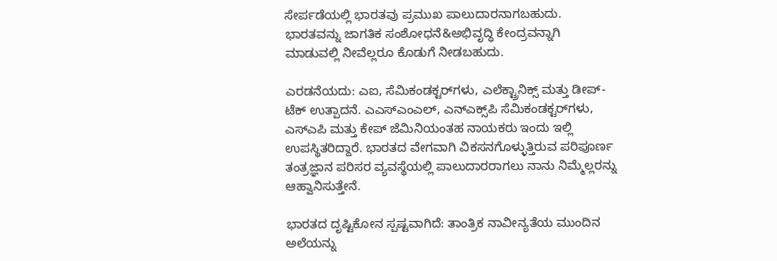ಸೇರ್ಪಡೆಯಲ್ಲಿ ಭಾರತವು ಪ್ರಮುಖ ಪಾಲುದಾರನಾಗಬಹುದು. ಭಾರತವನ್ನು ಜಾಗತಿಕ ಸಂಶೋಧನೆ&ಅಭಿವೃದ್ಧಿ ಕೇಂದ್ರವನ್ನಾಗಿ ಮಾಡುವಲ್ಲಿ ನೀವೆಲ್ಲರೂ ಕೊಡುಗೆ ನೀಡಬಹುದು.

ಎರಡನೆಯದು: ಎಐ, ಸೆಮಿಕಂಡಕ್ಟರ್‌ಗಳು, ಎಲೆಕ್ಟ್ರಾನಿಕ್ಸ್ ಮತ್ತು ಡೀಪ್-ಟೆಕ್ ಉತ್ಪಾದನೆ. ಎಎಸ್‌ಎಂಎಲ್, ಎನ್‌ಎಕ್ಸ್‌ಪಿ ಸೆಮಿಕಂಡಕ್ಟರ್‌ಗಳು, ಎಸ್ಎಪಿ ಮತ್ತು ಕೇಪ್ ಜೆಮಿನಿಯಂತಹ ನಾಯಕರು ಇಂದು ಇಲ್ಲಿ ಉಪಸ್ಥಿತರಿದ್ದಾರೆ. ಭಾರತದ ವೇಗವಾಗಿ ವಿಕಸನಗೊಳ್ಳುತ್ತಿರುವ ಪರಿಪೂರ್ಣ ತಂತ್ರಜ್ಞಾನ ಪರಿಸರ ವ್ಯವಸ್ಥೆಯಲ್ಲಿ ಪಾಲುದಾರರಾಗಲು ನಾನು ನಿಮ್ಮೆಲ್ಲರನ್ನು ಆಹ್ವಾನಿಸುತ್ತೇನೆ.

ಭಾರತದ ದೃಷ್ಟಿಕೋನ ಸ್ಪಷ್ಟವಾಗಿದೆ: ತಾಂತ್ರಿಕ ನಾವೀನ್ಯತೆಯ ಮುಂದಿನ ಅಲೆಯನ್ನು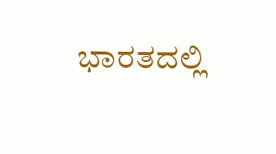ಭಾರತದಲ್ಲಿ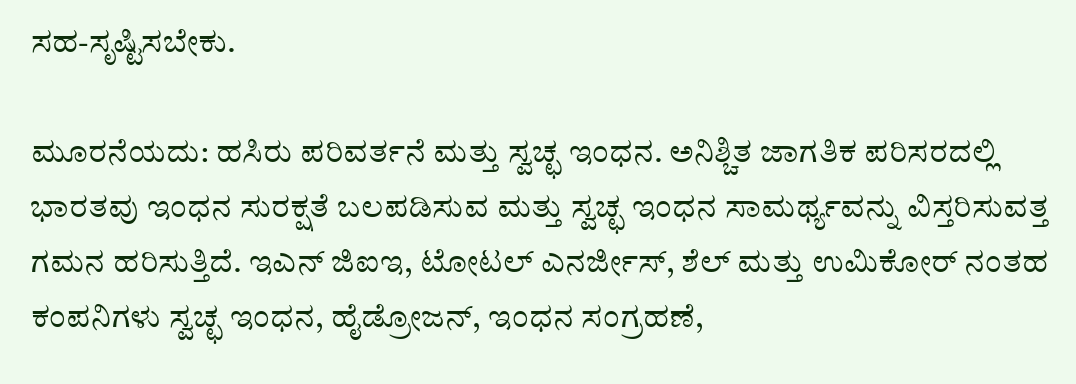ಸಹ-ಸೃಷ್ಟಿಸಬೇಕು.

ಮೂರನೆಯದು: ಹಸಿರು ಪರಿವರ್ತನೆ ಮತ್ತು ಸ್ವಚ್ಛ ಇಂಧನ. ಅನಿಶ್ಚಿತ ಜಾಗತಿಕ ಪರಿಸರದಲ್ಲಿ ಭಾರತವು ಇಂಧನ ಸುರಕ್ಷತೆ ಬಲಪಡಿಸುವ ಮತ್ತು ಸ್ವಚ್ಛ ಇಂಧನ ಸಾಮರ್ಥ್ಯವನ್ನು ವಿಸ್ತರಿಸುವತ್ತ ಗಮನ ಹರಿಸುತ್ತಿದೆ. ಇಎನ್ ಜಿಐಇ, ಟೋಟಲ್ ಎನರ್ಜೀಸ್, ಶೆಲ್ ಮತ್ತು ಉಮಿಕೋರ್ ನಂತಹ ಕಂಪನಿಗಳು ಸ್ವಚ್ಛ ಇಂಧನ, ಹೈಡ್ರೋಜನ್, ಇಂಧನ ಸಂಗ್ರಹಣೆ,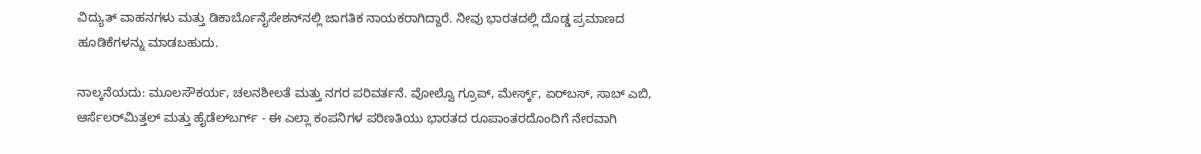ವಿದ್ಯುತ್ ವಾಹನಗಳು ಮತ್ತು ಡಿಕಾರ್ಬೊನೈಸೇಶನ್‌ನಲ್ಲಿ ಜಾಗತಿಕ ನಾಯಕರಾಗಿದ್ದಾರೆ. ನೀವು ಭಾರತದಲ್ಲಿ ದೊಡ್ಡ ಪ್ರಮಾಣದ ಹೂಡಿಕೆಗಳನ್ನು ಮಾಡಬಹುದು.

ನಾಲ್ಕನೆಯದು: ಮೂಲಸೌಕರ್ಯ, ಚಲನಶೀಲತೆ ಮತ್ತು ನಗರ ಪರಿವರ್ತನೆ. ವೋಲ್ವೊ ಗ್ರೂಪ್, ಮೇರ್ಸ್ಕ್, ಏರ್‌ಬಸ್, ಸಾಬ್ ಎಬಿ, ಆರ್ಸೆಲರ್‌ಮಿತ್ತಲ್ ಮತ್ತು ಹೈಡೆಲ್‌ಬರ್ಗ್ - ಈ ಎಲ್ಲಾ ಕಂಪನಿಗಳ ಪರಿಣತಿಯು ಭಾರತದ ರೂಪಾಂತರದೊಂದಿಗೆ ನೇರವಾಗಿ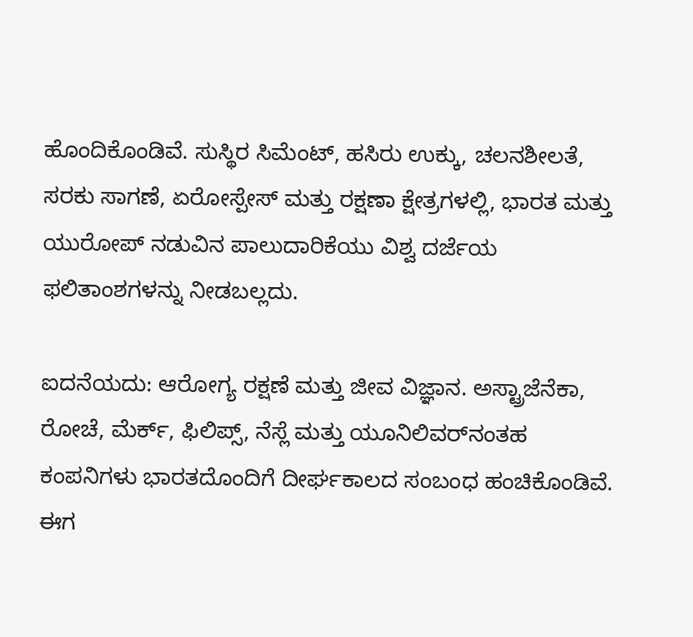ಹೊಂದಿಕೊಂಡಿವೆ. ಸುಸ್ಥಿರ ಸಿಮೆಂಟ್, ಹಸಿರು ಉಕ್ಕು, ಚಲನಶೀಲತೆ, ಸರಕು ಸಾಗಣೆ, ಏರೋಸ್ಪೇಸ್ ಮತ್ತು ರಕ್ಷಣಾ ಕ್ಷೇತ್ರಗಳಲ್ಲಿ, ಭಾರತ ಮತ್ತು ಯುರೋಪ್ ನಡುವಿನ ಪಾಲುದಾರಿಕೆಯು ವಿಶ್ವ ದರ್ಜೆಯ ಫಲಿತಾಂಶಗಳನ್ನು ನೀಡಬಲ್ಲದು.

ಐದನೆಯದು: ಆರೋಗ್ಯ ರಕ್ಷಣೆ ಮತ್ತು ಜೀವ ವಿಜ್ಞಾನ. ಅಸ್ಟ್ರಾಜೆನೆಕಾ, ರೋಚೆ, ಮೆರ್ಕ್, ಫಿಲಿಪ್ಸ್, ನೆಸ್ಲೆ ಮತ್ತು ಯೂನಿಲಿವರ್‌ನಂತಹ ಕಂಪನಿಗಳು ಭಾರತದೊಂದಿಗೆ ದೀರ್ಘಕಾಲದ ಸಂಬಂಧ ಹಂಚಿಕೊಂಡಿವೆ. ಈಗ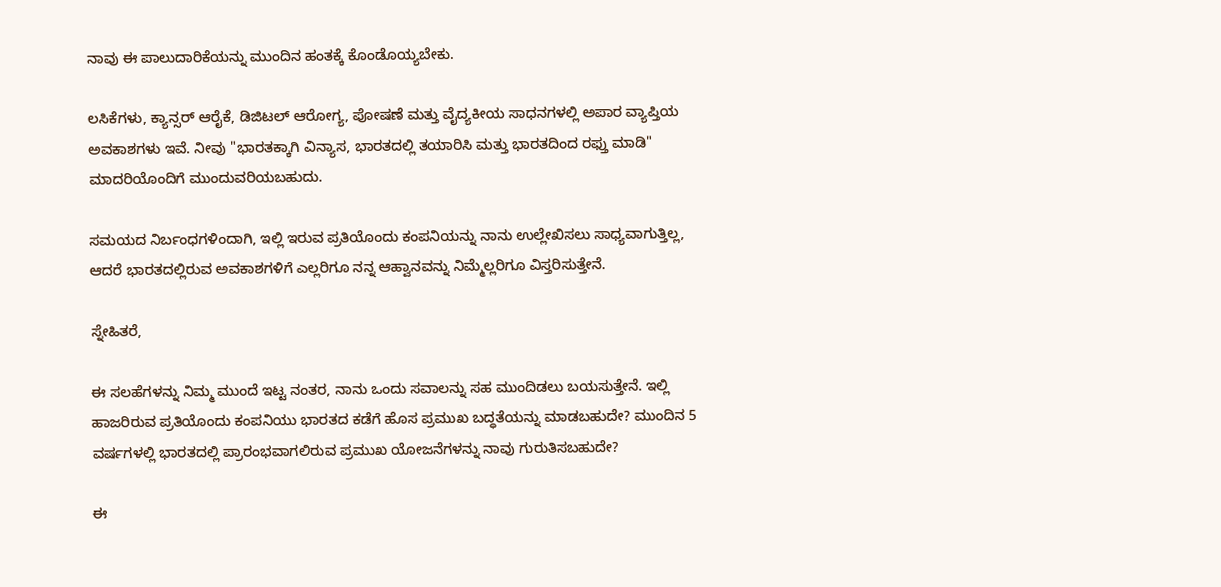ನಾವು ಈ ಪಾಲುದಾರಿಕೆಯನ್ನು ಮುಂದಿನ ಹಂತಕ್ಕೆ ಕೊಂಡೊಯ್ಯಬೇಕು.

ಲಸಿಕೆಗಳು, ಕ್ಯಾನ್ಸರ್ ಆರೈಕೆ, ಡಿಜಿಟಲ್ ಆರೋಗ್ಯ, ಪೋಷಣೆ ಮತ್ತು ವೈದ್ಯಕೀಯ ಸಾಧನಗಳಲ್ಲಿ ಅಪಾರ ವ್ಯಾಪ್ತಿಯ ಅವಕಾಶಗಳು ಇವೆ. ನೀವು "ಭಾರತಕ್ಕಾಗಿ ವಿನ್ಯಾಸ, ಭಾರತದಲ್ಲಿ ತಯಾರಿಸಿ ಮತ್ತು ಭಾರತದಿಂದ ರಫ್ತು ಮಾಡಿ" ಮಾದರಿಯೊಂದಿಗೆ ಮುಂದುವರಿಯಬಹುದು.

ಸಮಯದ ನಿರ್ಬಂಧಗಳಿಂದಾಗಿ, ಇಲ್ಲಿ ಇರುವ ಪ್ರತಿಯೊಂದು ಕಂಪನಿಯನ್ನು ನಾನು ಉಲ್ಲೇಖಿಸಲು ಸಾಧ್ಯವಾಗುತ್ತಿಲ್ಲ, ಆದರೆ ಭಾರತದಲ್ಲಿರುವ ಅವಕಾಶಗಳಿಗೆ ಎಲ್ಲರಿಗೂ ನನ್ನ ಆಹ್ವಾನವನ್ನು ನಿಮ್ಮೆಲ್ಲರಿಗೂ ವಿಸ್ತರಿಸುತ್ತೇನೆ.

ಸ್ನೇಹಿತರೆ,

ಈ ಸಲಹೆಗಳನ್ನು ನಿಮ್ಮ ಮುಂದೆ ಇಟ್ಟ ನಂತರ, ನಾನು ಒಂದು ಸವಾಲನ್ನು ಸಹ ಮುಂದಿಡಲು ಬಯಸುತ್ತೇನೆ. ಇಲ್ಲಿ ಹಾಜರಿರುವ ಪ್ರತಿಯೊಂದು ಕಂಪನಿಯು ಭಾರತದ ಕಡೆಗೆ ಹೊಸ ಪ್ರಮುಖ ಬದ್ಧತೆಯನ್ನು ಮಾಡಬಹುದೇ? ಮುಂದಿನ 5 ವರ್ಷಗಳಲ್ಲಿ ಭಾರತದಲ್ಲಿ ಪ್ರಾರಂಭವಾಗಲಿರುವ ಪ್ರಮುಖ ಯೋಜನೆಗಳನ್ನು ನಾವು ಗುರುತಿಸಬಹುದೇ?

ಈ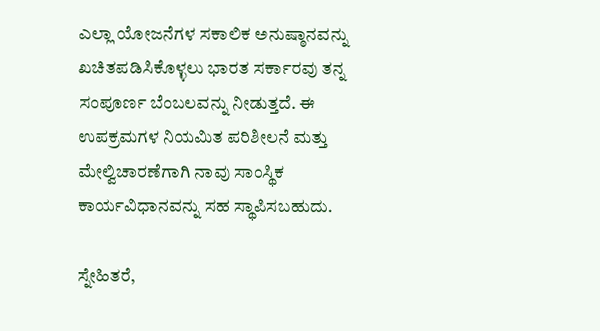ಎಲ್ಲಾ ಯೋಜನೆಗಳ ಸಕಾಲಿಕ ಅನುಷ್ಠಾನವನ್ನು ಖಚಿತಪಡಿಸಿಕೊಳ್ಳಲು ಭಾರತ ಸರ್ಕಾರವು ತನ್ನ ಸಂಪೂರ್ಣ ಬೆಂಬಲವನ್ನು ನೀಡುತ್ತದೆ. ಈ ಉಪಕ್ರಮಗಳ ನಿಯಮಿತ ಪರಿಶೀಲನೆ ಮತ್ತು ಮೇಲ್ವಿಚಾರಣೆಗಾಗಿ ನಾವು ಸಾಂಸ್ಥಿಕ ಕಾರ್ಯವಿಧಾನವನ್ನು ಸಹ ಸ್ಥಾಪಿಸಬಹುದು.

ಸ್ನೇಹಿತರೆ,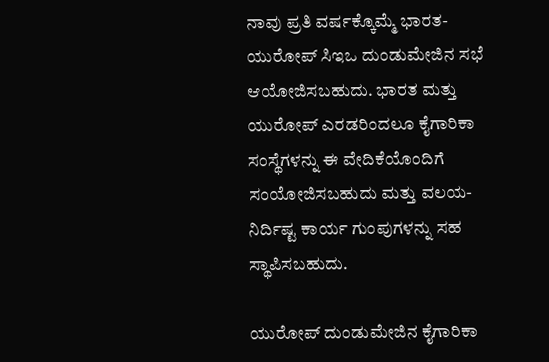ನಾವು ಪ್ರತಿ ವರ್ಷಕ್ಕೊಮ್ಮೆ ಭಾರತ-ಯುರೋಪ್ ಸಿಇಒ ದುಂಡುಮೇಜಿನ ಸಭೆ ಆಯೋಜಿಸಬಹುದು. ಭಾರತ ಮತ್ತು ಯುರೋಪ್ ಎರಡರಿಂದಲೂ ಕೈಗಾರಿಕಾ ಸಂಸ್ಥೆಗಳನ್ನು ಈ ವೇದಿಕೆಯೊಂದಿಗೆ ಸಂಯೋಜಿಸಬಹುದು ಮತ್ತು ವಲಯ-ನಿರ್ದಿಷ್ಟ ಕಾರ್ಯ ಗುಂಪುಗಳನ್ನು ಸಹ ಸ್ಥಾಪಿಸಬಹುದು.

ಯುರೋಪ್ ದುಂಡುಮೇಜಿನ ಕೈಗಾರಿಕಾ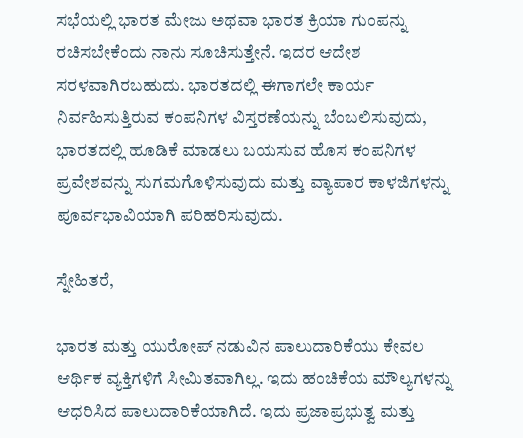ಸಭೆಯಲ್ಲಿ ಭಾರತ ಮೇಜು ಅಥವಾ ಭಾರತ ಕ್ರಿಯಾ ಗುಂಪನ್ನು ರಚಿಸಬೇಕೆಂದು ನಾನು ಸೂಚಿಸುತ್ತೇನೆ. ಇದರ ಆದೇಶ ಸರಳವಾಗಿರಬಹುದು. ಭಾರತದಲ್ಲಿ ಈಗಾಗಲೇ ಕಾರ್ಯ ನಿರ್ವಹಿಸುತ್ತಿರುವ ಕಂಪನಿಗಳ ವಿಸ್ತರಣೆಯನ್ನು ಬೆಂಬಲಿಸುವುದು, ಭಾರತದಲ್ಲಿ ಹೂಡಿಕೆ ಮಾಡಲು ಬಯಸುವ ಹೊಸ ಕಂಪನಿಗಳ ಪ್ರವೇಶವನ್ನು ಸುಗಮಗೊಳಿಸುವುದು ಮತ್ತು ವ್ಯಾಪಾರ ಕಾಳಜಿಗಳನ್ನು ಪೂರ್ವಭಾವಿಯಾಗಿ ಪರಿಹರಿಸುವುದು.

ಸ್ನೇಹಿತರೆ,

ಭಾರತ ಮತ್ತು ಯುರೋಪ್ ನಡುವಿನ ಪಾಲುದಾರಿಕೆಯು ಕೇವಲ ಆರ್ಥಿಕ ವ್ಯಕ್ತಿಗಳಿಗೆ ಸೀಮಿತವಾಗಿಲ್ಲ. ಇದು ಹಂಚಿಕೆಯ ಮೌಲ್ಯಗಳನ್ನು ಆಧರಿಸಿದ ಪಾಲುದಾರಿಕೆಯಾಗಿದೆ. ಇದು ಪ್ರಜಾಪ್ರಭುತ್ವ ಮತ್ತು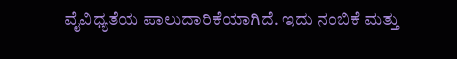ವೈವಿಧ್ಯತೆಯ ಪಾಲುದಾರಿಕೆಯಾಗಿದೆ. ಇದು ನಂಬಿಕೆ ಮತ್ತು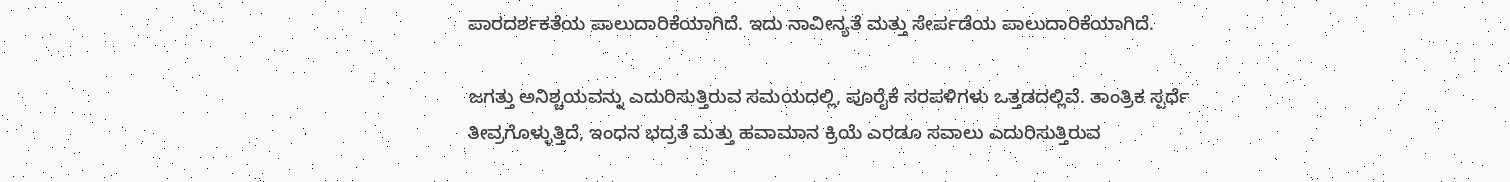ಪಾರದರ್ಶಕತೆಯ ಪಾಲುದಾರಿಕೆಯಾಗಿದೆ. ಇದು ನಾವೀನ್ಯತೆ ಮತ್ತು ಸೇರ್ಪಡೆಯ ಪಾಲುದಾರಿಕೆಯಾಗಿದೆ.

ಜಗತ್ತು ಅನಿಶ್ಚಯವನ್ನು ಎದುರಿಸುತ್ತಿರುವ ಸಮಯದಲ್ಲಿ, ಪೂರೈಕೆ ಸರಪಳಿಗಳು ಒತ್ತಡದಲ್ಲಿವೆ. ತಾಂತ್ರಿಕ ಸ್ಪರ್ಧೆ ತೀವ್ರಗೊಳ್ಳುತ್ತಿದೆ, ಇಂಧನ ಭದ್ರತೆ ಮತ್ತು ಹವಾಮಾನ ಕ್ರಿಯೆ ಎರಡೂ ಸವಾಲು ಎದುರಿಸುತ್ತಿರುವ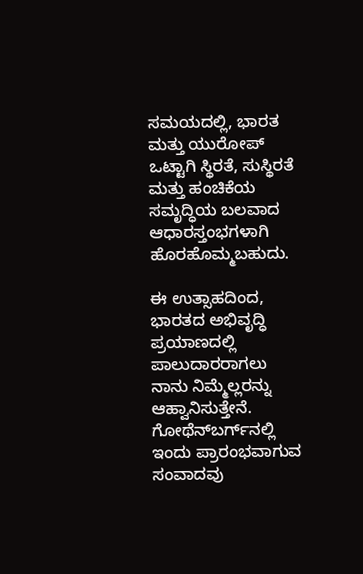ಸಮಯದಲ್ಲಿ, ಭಾರತ ಮತ್ತು ಯುರೋಪ್ ಒಟ್ಟಾಗಿ ಸ್ಥಿರತೆ, ಸುಸ್ಥಿರತೆ ಮತ್ತು ಹಂಚಿಕೆಯ ಸಮೃದ್ಧಿಯ ಬಲವಾದ ಆಧಾರಸ್ತಂಭಗಳಾಗಿ ಹೊರಹೊಮ್ಮಬಹುದು.

ಈ ಉತ್ಸಾಹದಿಂದ, ಭಾರತದ ಅಭಿವೃದ್ಧಿ ಪ್ರಯಾಣದಲ್ಲಿ ಪಾಲುದಾರರಾಗಲು ನಾನು ನಿಮ್ಮೆಲ್ಲರನ್ನು ಆಹ್ವಾನಿಸುತ್ತೇನೆ. ಗೋಥೆನ್‌ಬರ್ಗ್‌ನಲ್ಲಿ ಇಂದು ಪ್ರಾರಂಭವಾಗುವ ಸಂವಾದವು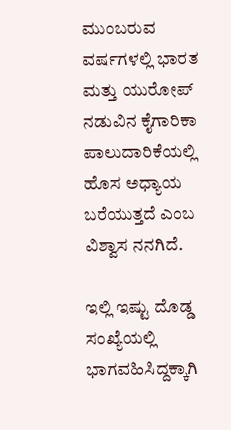ಮುಂಬರುವ ವರ್ಷಗಳಲ್ಲಿ ಭಾರತ ಮತ್ತು ಯುರೋಪ್ ನಡುವಿನ ಕೈಗಾರಿಕಾ ಪಾಲುದಾರಿಕೆಯಲ್ಲಿ ಹೊಸ ಅಧ್ಯಾಯ ಬರೆಯುತ್ತದೆ ಎಂಬ ವಿಶ್ವಾಸ ನನಗಿದೆ.

ಇಲ್ಲಿ ಇಷ್ಟು ದೊಡ್ಡ ಸಂಖ್ಯೆಯಲ್ಲಿ ಭಾಗವಹಿಸಿದ್ದಕ್ಕಾಗಿ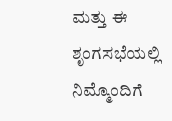ಮತ್ತು ಈ ಶೃಂಗಸಭೆಯಲ್ಲಿ ನಿಮ್ಮೊಂದಿಗೆ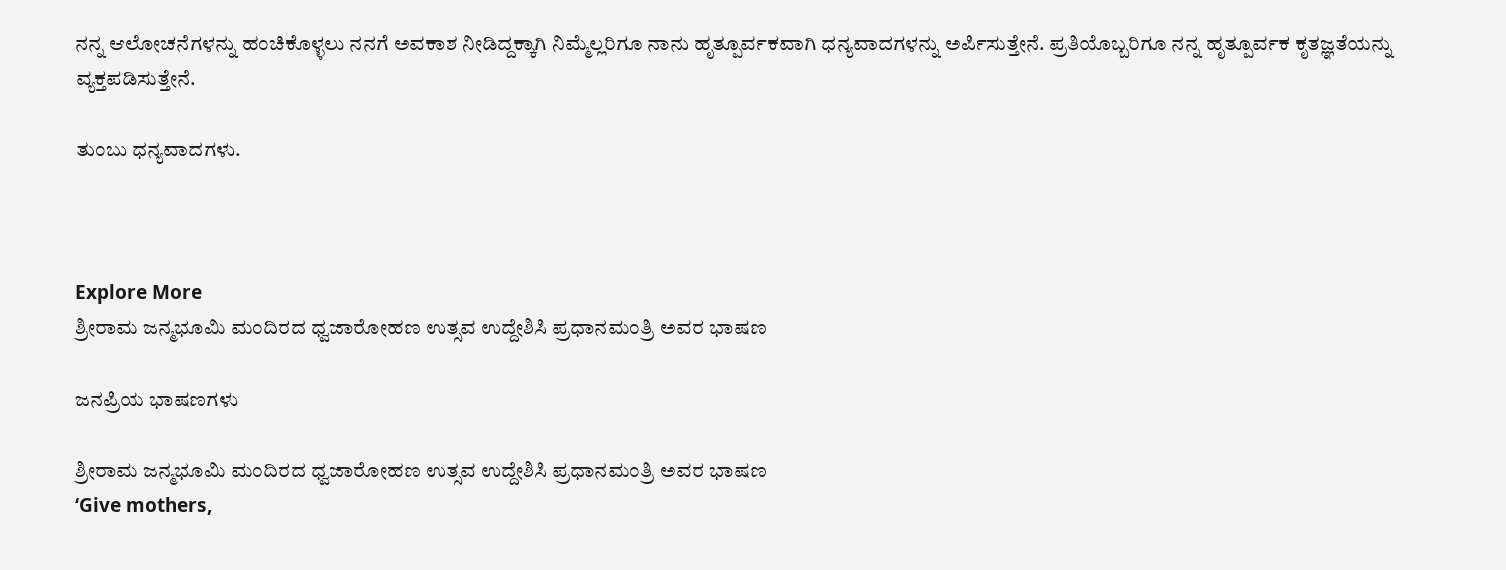ನನ್ನ ಆಲೋಚನೆಗಳನ್ನು ಹಂಚಿಕೊಳ್ಳಲು ನನಗೆ ಅವಕಾಶ ನೀಡಿದ್ದಕ್ಕಾಗಿ ನಿಮ್ಮೆಲ್ಲರಿಗೂ ನಾನು ಹೃತ್ಪೂರ್ವಕವಾಗಿ ಧನ್ಯವಾದಗಳನ್ನು ಅರ್ಪಿಸುತ್ತೇನೆ. ಪ್ರತಿಯೊಬ್ಬರಿಗೂ ನನ್ನ ಹೃತ್ಪೂರ್ವಕ ಕೃತಜ್ಞತೆಯನ್ನು ವ್ಯಕ್ತಪಡಿಸುತ್ತೇನೆ.

ತುಂಬು ಧನ್ಯವಾದಗಳು.



Explore More
ಶ್ರೀರಾಮ ಜನ್ಮಭೂಮಿ ಮಂದಿರದ ಧ್ವಜಾರೋಹಣ ಉತ್ಸವ ಉದ್ದೇಶಿಸಿ ಪ್ರಧಾನಮಂತ್ರಿ ಅವರ ಭಾಷಣ

ಜನಪ್ರಿಯ ಭಾಷಣಗಳು

ಶ್ರೀರಾಮ ಜನ್ಮಭೂಮಿ ಮಂದಿರದ ಧ್ವಜಾರೋಹಣ ಉತ್ಸವ ಉದ್ದೇಶಿಸಿ ಪ್ರಧಾನಮಂತ್ರಿ ಅವರ ಭಾಷಣ
‘Give mothers,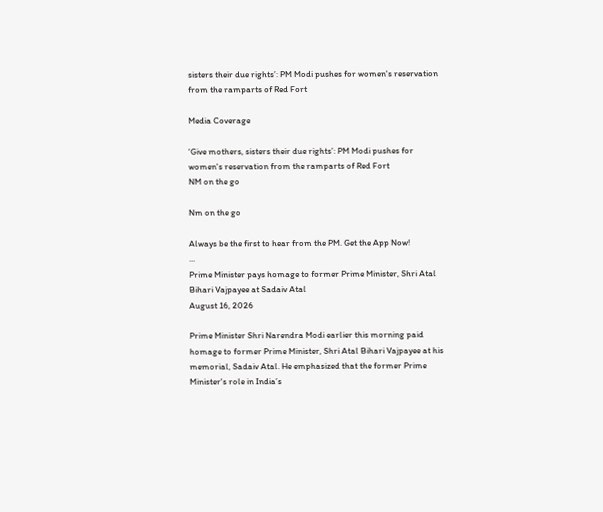sisters their due rights’: PM Modi pushes for women's reservation from the ramparts of Red Fort

Media Coverage

‘Give mothers, sisters their due rights’: PM Modi pushes for women's reservation from the ramparts of Red Fort
NM on the go

Nm on the go

Always be the first to hear from the PM. Get the App Now!
...
Prime Minister pays homage to former Prime Minister, Shri Atal Bihari Vajpayee at Sadaiv Atal
August 16, 2026

Prime Minister Shri Narendra Modi earlier this morning paid homage to former Prime Minister, Shri Atal Bihari Vajpayee at his memorial, Sadaiv Atal. He emphasized that the former Prime Minister's role in India’s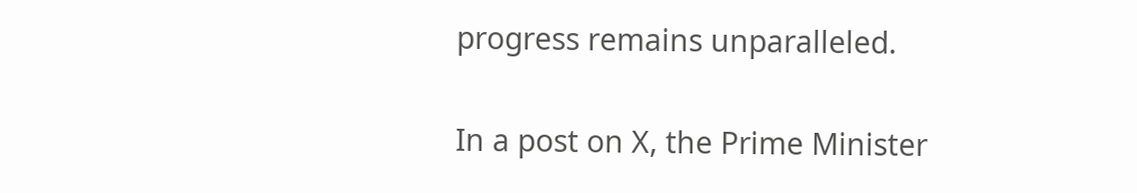progress remains unparalleled.

In a post on X, the Prime Minister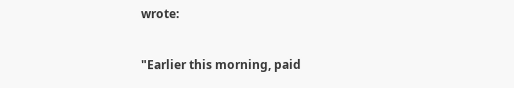wrote:

"Earlier this morning, paid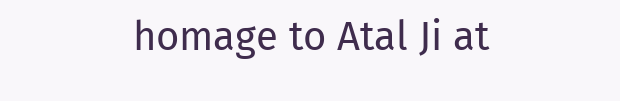homage to Atal Ji at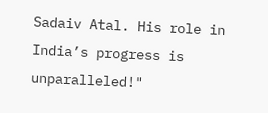Sadaiv Atal. His role in India’s progress is unparalleled!"